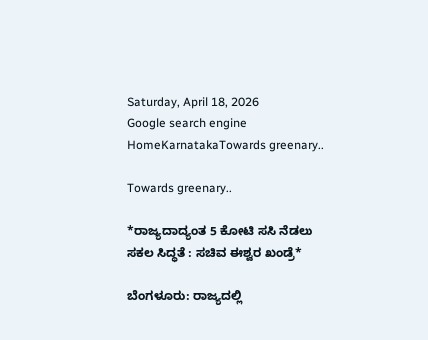Saturday, April 18, 2026
Google search engine
HomeKarnatakaTowards greenary..

Towards greenary..

*ರಾಜ್ಯದಾದ್ಯಂತ 5 ಕೋಟಿ ಸಸಿ ನೆಡಲು ಸಕಲ ಸಿದ್ಧತೆ : ಸಚಿವ ಈಶ್ವರ ಖಂಡ್ರೆ*

ಬೆಂಗಳೂರು: ರಾಜ್ಯದಲ್ಲಿ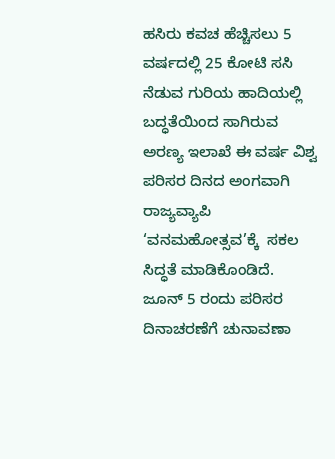ಹಸಿರು ಕವಚ ಹೆಚ್ಚಿಸಲು 5 ವರ್ಷದಲ್ಲಿ 25 ಕೋಟಿ ಸಸಿ ನೆಡುವ ಗುರಿಯ ಹಾದಿಯಲ್ಲಿ ಬದ್ಧತೆಯಿಂದ ಸಾಗಿರುವ ಅರಣ್ಯ ಇಲಾಖೆ ಈ ವರ್ಷ ವಿಶ್ವ ಪರಿಸರ ದಿನದ ಅಂಗವಾಗಿ ರಾಜ್ಯವ್ಯಾಪಿ ‘ವನಮಹೋತ್ಸವ’ಕ್ಕೆ  ಸಕಲ ಸಿದ್ಧತೆ ಮಾಡಿಕೊಂಡಿದೆ.  ಜೂನ್ 5 ರಂದು ಪರಿಸರ ದಿನಾಚರಣೆಗೆ ಚುನಾವಣಾ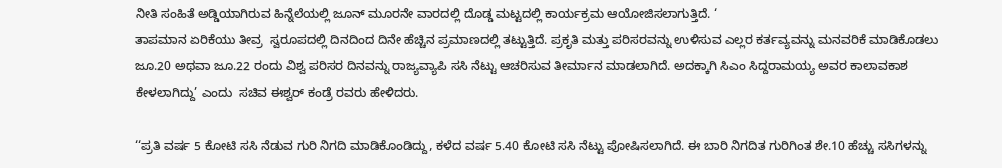ನೀತಿ ಸಂಹಿತೆ ಅಡ್ಡಿಯಾಗಿರುವ ಹಿನ್ನೆಲೆಯಲ್ಲಿ ಜೂನ್‌ ಮೂರನೇ ವಾರದಲ್ಲಿ ದೊಡ್ಡ ಮಟ್ಟದಲ್ಲಿ ಕಾರ್ಯಕ್ರಮ ಆಯೋಜಿಸಲಾಗುತ್ತಿದೆ. ‘
ತಾಪಮಾನ ಏರಿಕೆಯು ತೀವ್ರ  ಸ್ವರೂಪದಲ್ಲಿ ದಿನದಿಂದ ದಿನೇ ಹೆಚ್ಚಿನ ಪ್ರಮಾಣದಲ್ಲಿ ತಟ್ಟುತ್ತಿದೆ. ಪ್ರಕೃತಿ ಮತ್ತು ಪರಿಸರವನ್ನು ಉಳಿಸುವ ಎಲ್ಲರ ಕರ್ತವ್ಯವನ್ನು ಮನವರಿಕೆ ಮಾಡಿಕೊಡಲು ಜೂ.20 ಅಥವಾ ಜೂ.22 ರಂದು ವಿಶ್ವ ಪರಿಸರ ದಿನವನ್ನು ರಾಜ್ಯವ್ಯಾಪಿ ಸಸಿ ನೆಟ್ಟು ಆಚರಿಸುವ ತೀರ್ಮಾನ ಮಾಡಲಾಗಿದೆ. ಅದಕ್ಕಾಗಿ ಸಿಎಂ ಸಿದ್ದರಾಮಯ್ಯ ಅವರ ಕಾಲಾವಕಾಶ ಕೇಳಲಾಗಿದ್ದು’ ಎಂದು  ಸಚಿವ ಈಶ್ವರ್ ಕಂಡ್ರೆ ರವರು ಹೇಳಿದರು.

‘‘ಪ್ರತಿ ವರ್ಷ 5 ಕೋಟಿ ಸಸಿ ನೆಡುವ ಗುರಿ ನಿಗದಿ ಮಾಡಿಕೊಂಡಿದ್ದು, ಕಳೆದ ವರ್ಷ 5.40 ಕೋಟಿ ಸಸಿ ನೆಟ್ಟು ಪೋಷಿಸಲಾಗಿದೆ. ಈ ಬಾರಿ ನಿಗದಿತ ಗುರಿಗಿಂತ ಶೇ.10 ಹೆಚ್ಚು ಸಸಿಗಳನ್ನು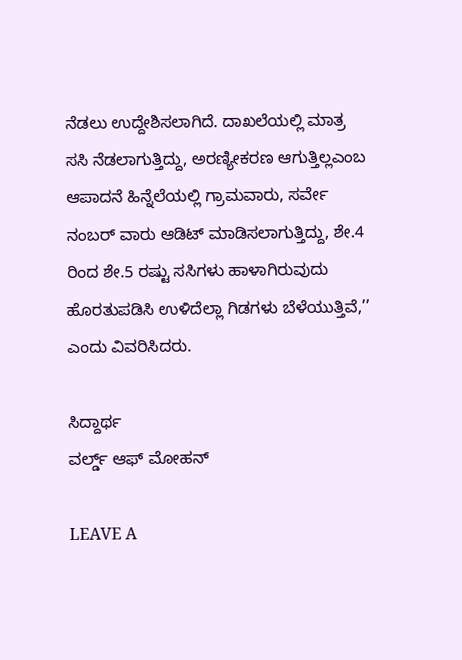ನೆಡಲು ಉದ್ದೇಶಿಸಲಾಗಿದೆ. ದಾಖಲೆಯಲ್ಲಿ ಮಾತ್ರ ಸಸಿ ನೆಡಲಾಗುತ್ತಿದ್ದು, ಅರಣ್ಯೀಕರಣ ಆಗುತ್ತಿಲ್ಲಎಂಬ ಆಪಾದನೆ ಹಿನ್ನೆಲೆಯಲ್ಲಿ ಗ್ರಾಮವಾರು, ಸರ್ವೇ ನಂಬರ್‌ ವಾರು ಆಡಿಟ್‌ ಮಾಡಿಸಲಾಗುತ್ತಿದ್ದು, ಶೇ.4 ರಿಂದ ಶೇ.5 ರಷ್ಟು ಸಸಿಗಳು ಹಾಳಾಗಿರುವುದು ಹೊರತುಪಡಿಸಿ ಉಳಿದೆಲ್ಲಾ ಗಿಡಗಳು ಬೆಳೆಯುತ್ತಿವೆ,’’ ಎಂದು ವಿವರಿಸಿದರು.

ಸಿದ್ದಾರ್ಥ
ವರ್ಲ್ಡ್ ಆಫ್ ಮೋಹನ್

LEAVE A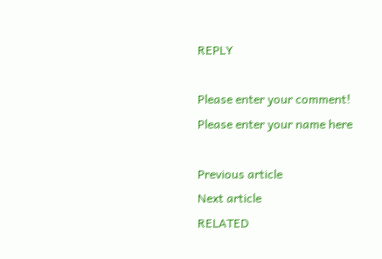REPLY

Please enter your comment!
Please enter your name here

Previous article
Next article
RELATED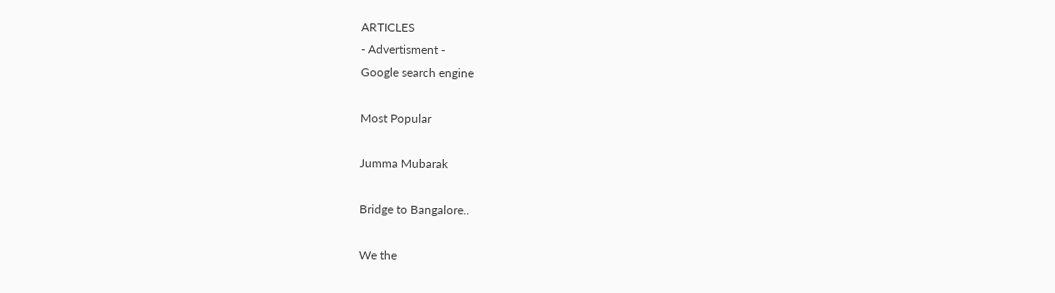ARTICLES
- Advertisment -
Google search engine

Most Popular

Jumma Mubarak

Bridge to Bangalore..

We the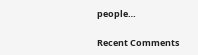people…

Recent Comments